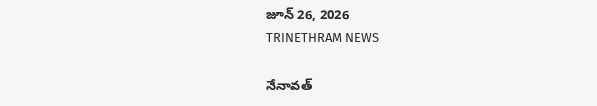జూన్ 26, 2026
TRINETHRAM NEWS

నేనావత్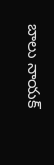బాలు నాయక్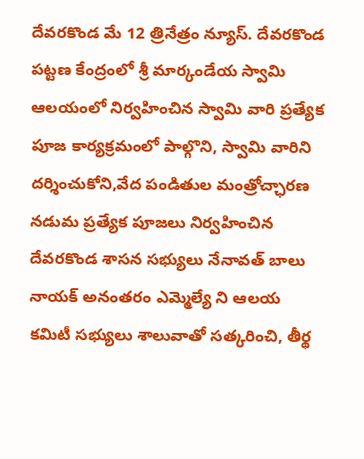దేవరకొండ మే 12 త్రినేత్రం న్యూస్. దేవరకొండ పట్టణ కేంద్రంలో శ్రీ మార్కండేయ స్వామి ఆలయంలో నిర్వహించిన స్వామి వారి ప్రత్యేక పూజ కార్యక్రమంలో పాల్గొని, స్వామి వారిని దర్శించుకోని,వేద పండితుల మంత్రోచ్ఛారణ నడుమ ప్రత్యేక పూజలు నిర్వహించిన దేవరకొండ శాసన సభ్యులు నేనావత్ బాలు నాయక్ అనంతరం ఎమ్మెల్యే ని ఆలయ కమిటీ సభ్యులు శాలువాతో సత్కరించి, తీర్థ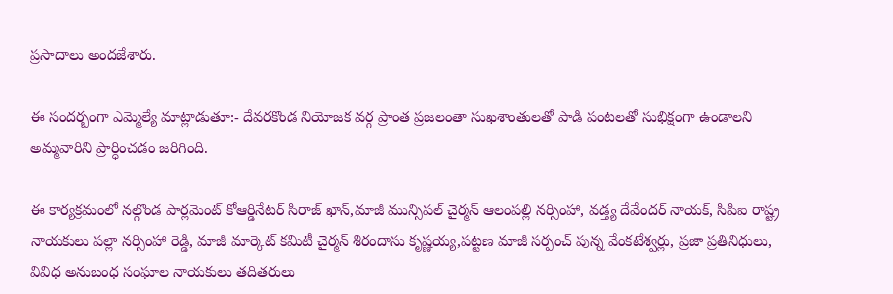ప్రసాదాలు అందజేశారు.

ఈ సందర్బంగా ఎమ్మెల్యే మాట్లాడుతూ:- దేవరకొండ నియోజక వర్గ ప్రాంత ప్రజలంతా సుఖశాంతులతో పాడి పంటలతో సుభిక్షంగా ఉండాలని అమ్మవారిని ప్రార్ధించడం జరిగింది.

ఈ కార్యక్రమంలో నల్గొండ పార్లమెంట్ కోఆర్డినేటర్ సిరాజ్ ఖాన్,మాజీ మున్సిపల్ చైర్మన్ ఆలంపల్లి నర్సింహా, వడ్త్య దేవేందర్ నాయక్, సిపిఐ రాష్ట్ర నాయకులు పల్లా నర్సింహా రెడ్డి, మాజీ మార్కెట్ కమిటీ చైర్మన్ శిరందాసు కృష్ణయ్య,పట్టణ మాజీ సర్పంచ్ పున్న వేంకటేశ్వర్లు, ప్రజా ప్రతినిధులు, వివిధ అనుబంధ సంఘాల నాయకులు తదితరులు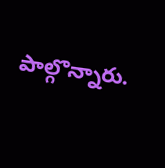పాల్గొన్నారు.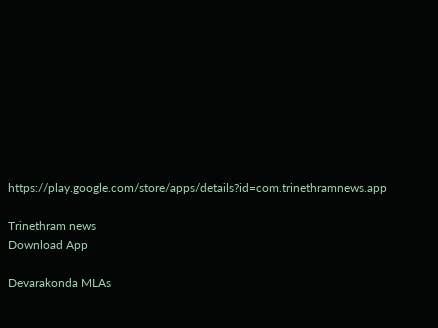https://play.google.com/store/apps/details?id=com.trinethramnews.app

Trinethram news
Download App

Devarakonda MLAs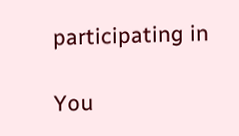participating in

You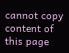cannot copy content of this page